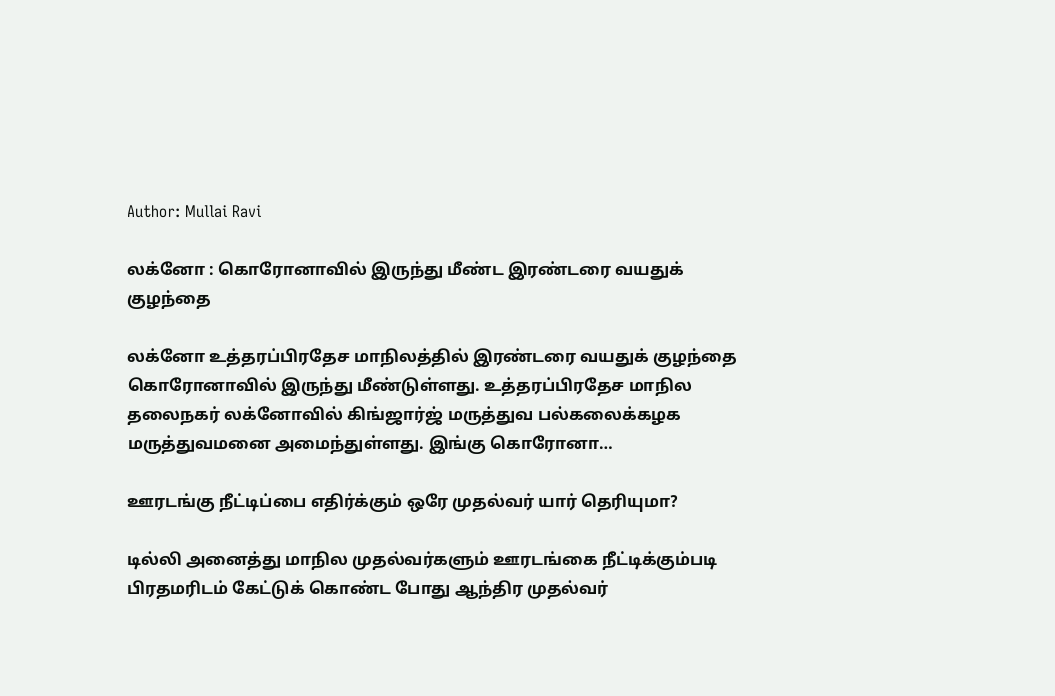Author: Mullai Ravi

லக்னோ : கொரோனாவில் இருந்து மீண்ட இரண்டரை வயதுக் குழந்தை

லக்னோ உத்தரப்பிரதேச மாநிலத்தில் இரண்டரை வயதுக் குழந்தை கொரோனாவில் இருந்து மீண்டுள்ளது. உத்தரப்பிரதேச மாநில தலைநகர் லக்னோவில் கிங்ஜார்ஜ் மருத்துவ பல்கலைக்கழக மருத்துவமனை அமைந்துள்ளது. இங்கு கொரோனா…

ஊரடங்கு நீட்டிப்பை எதிர்க்கும் ஒரே முதல்வர் யார் தெரியுமா?

டில்லி அனைத்து மாநில முதல்வர்களும் ஊரடங்கை நீட்டிக்கும்படி பிரதமரிடம் கேட்டுக் கொண்ட போது ஆந்திர முதல்வர்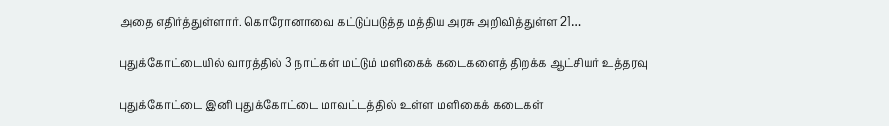அதை எதிர்த்துள்ளார். கொரோனாவை கட்டுப்படுத்த மத்திய அரசு அறிவித்துள்ள 21…

புதுக்கோட்டையில் வாரத்தில் 3 நாட்கள் மட்டும் மளிகைக் கடைகளைத் திறக்க ஆட்சியர் உத்தரவு

புதுக்கோட்டை இனி புதுக்கோட்டை மாவட்டத்தில் உள்ள மளிகைக் கடைகள்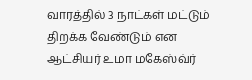வாரத்தில் 3 நாட்கள் மட்டும் திறக்க வேண்டும் என ஆட்சியர் உமா மகேஸ்வ்ர்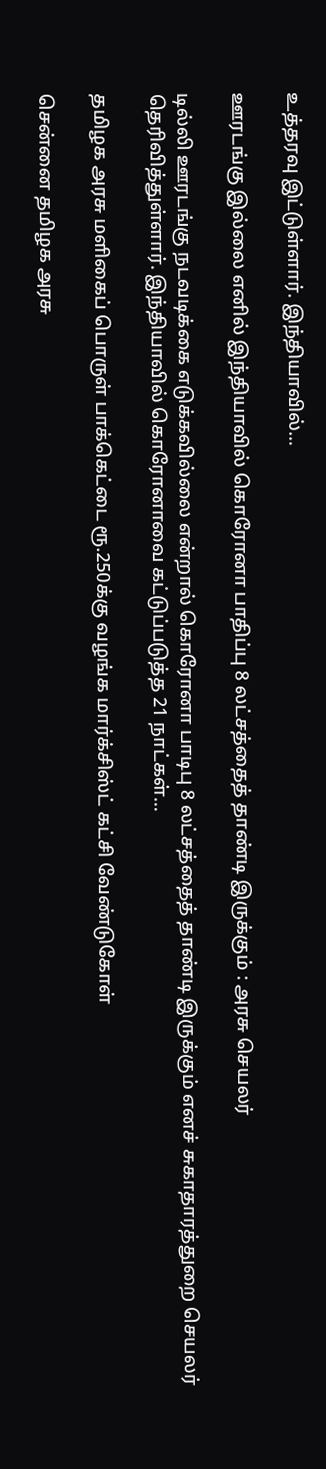உத்தரவு இட்டுள்ளார். இந்தியாவில்…

ஊரடங்கு இல்லை எனில் இந்தியாவில் கொரோனா பாதிப்பு 8 லட்சத்தைத் தாண்டி இருக்கும் : அரசு செயலர்

டில்லி ஊரடங்கு நடவடிக்கை எடுக்கவில்லை என்றால் கொரோனா பாடிபு 8 லட்சத்தைத் தாண்டி இருக்கும் எனச் சுகாதாரத்துறை செயலர் தெரிவித்துள்ளார். இந்தியாவில் கொரோனாவை கட்டுப்படுத்த 21 நாட்கள்…

தமிழக அரசு மளிகைப் பொருள் பாக்கெட்டை ரூ.250க்கு வழங்க மார்க்சிஸ்ட் கட்சி வேண்டுகோள்

சென்னை தமிழக அரசு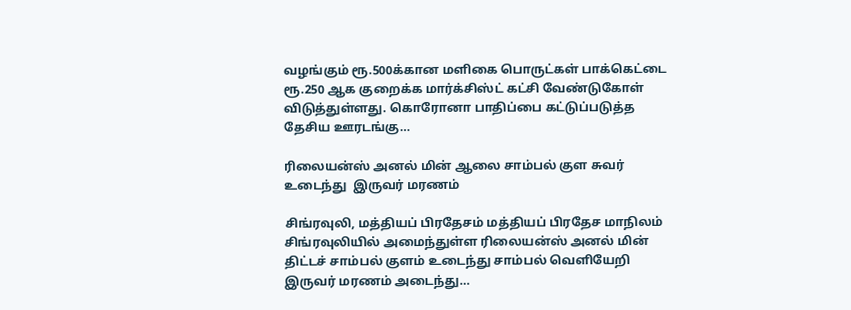வழங்கும் ரூ.500க்கான மளிகை பொருட்கள் பாக்கெட்டை ரூ.250 ஆக குறைக்க மார்க்சிஸ்ட் கட்சி வேண்டுகோள் விடுத்துள்ளது. கொரோனா பாதிப்பை கட்டுப்படுத்த தேசிய ஊரடங்கு…

ரிலையன்ஸ் அனல் மின் ஆலை சாம்பல் குள சுவர் உடைந்து  இருவர் மரணம்

சிங்ரவுலி, மத்தியப் பிரதேசம் மத்தியப் பிரதேச மாநிலம் சிங்ரவுலியில் அமைந்துள்ள ரிலையன்ஸ் அனல் மின் திட்டச் சாம்பல் குளம் உடைந்து சாம்பல் வெளியேறி இருவர் மரணம் அடைந்து…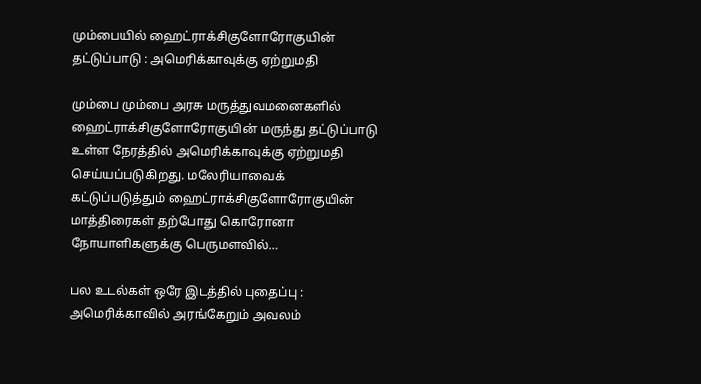மும்பையில் ஹைட்ராக்சிகுளோரோகுயின் தட்டுப்பாடு : அமெரிக்காவுக்கு ஏற்றுமதி

மும்பை மும்பை அரசு மருத்துவமனைகளில் ஹைட்ராக்சிகுளோரோகுயின் மருந்து தட்டுப்பாடு உள்ள நேரத்தில் அமெரிக்காவுக்கு ஏற்றுமதி செய்யப்படுகிறது. மலேரியாவைக் கட்டுப்படுத்தும் ஹைட்ராக்சிகுளோரோகுயின் மாத்திரைகள் தற்போது கொரோனா நோயாளிகளுக்கு பெருமளவில்…

பல உடல்கள் ஒரே இடத்தில் புதைப்பு : அமெரிக்காவில் அரங்கேறும் அவலம்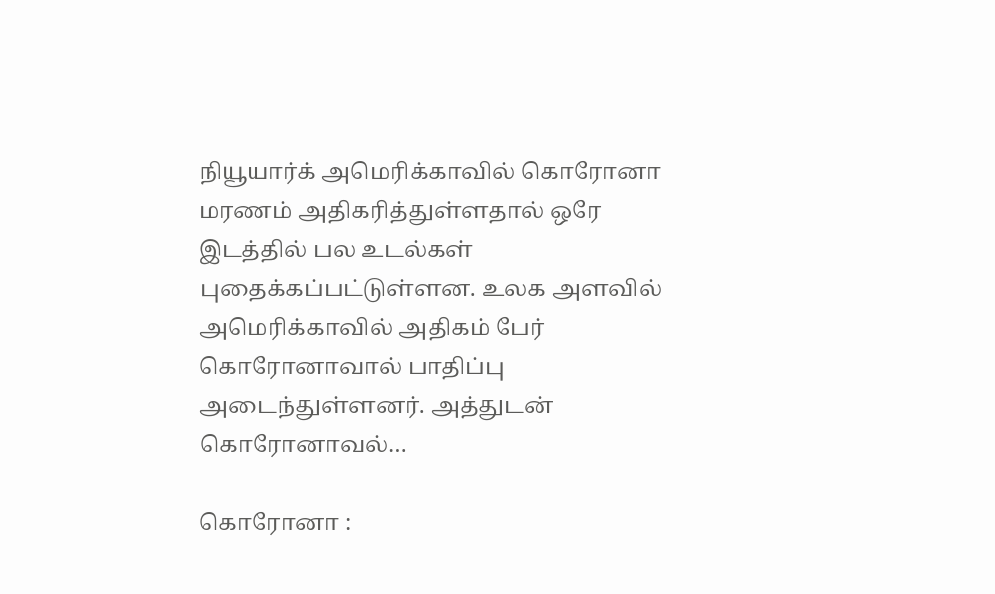நியூயார்க் அமெரிக்காவில் கொரோனா மரணம் அதிகரித்துள்ளதால் ஒரே இடத்தில் பல உடல்கள் புதைக்கப்பட்டுள்ளன. உலக அளவில் அமெரிக்காவில் அதிகம் பேர் கொரோனாவால் பாதிப்பு அடைந்துள்ளனர். அத்துடன் கொரோனாவல்…

கொரோனா :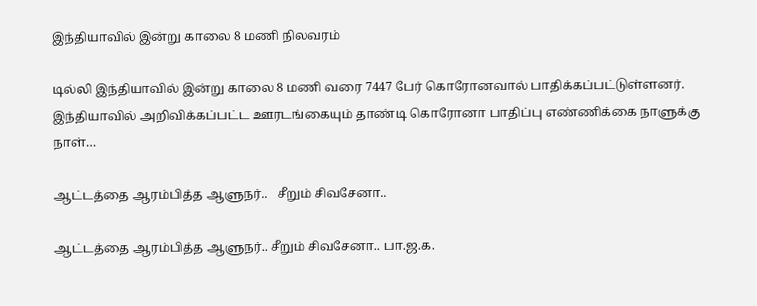இந்தியாவில் இன்று காலை 8 மணி நிலவரம்

டில்லி இந்தியாவில் இன்று காலை 8 மணி வரை 7447 பேர் கொரோனவால் பாதிக்கப்பட்டுள்ளனர். இந்தியாவில் அறிவிக்கப்பட்ட ஊரடங்கையும் தாண்டி கொரோனா பாதிப்பு எண்ணிக்கை நாளுக்கு நாள்…

ஆட்டத்தை ஆரம்பித்த ஆளுநர்..   சீறும் சிவசேனா..

ஆட்டத்தை ஆரம்பித்த ஆளுநர்.. சீறும் சிவசேனா.. பா.ஜ.க.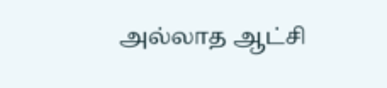அல்லாத ஆட்சி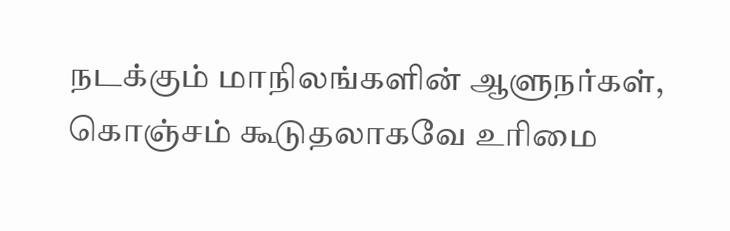நடக்கும் மாநிலங்களின் ஆளுநர்கள், கொஞ்சம் கூடுதலாகவே உரிமை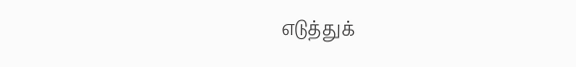எடுத்துக்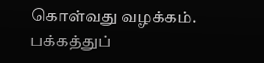கொள்வது வழக்கம். பக்கத்துப்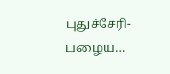புதுச்சேரி- பழைய…